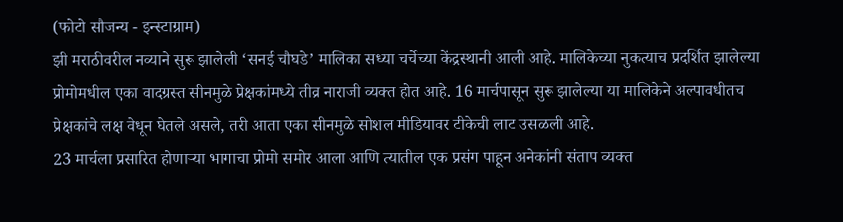(फोटो सौजन्य - इन्स्टाग्राम)
झी मराठीवरील नव्याने सुरू झालेली ‘सनई चौघडे’ मालिका सध्या चर्चेच्या केंद्रस्थानी आली आहे. मालिकेच्या नुकत्याच प्रदर्शित झालेल्या प्रोमोमधील एका वादग्रस्त सीनमुळे प्रेक्षकांमध्ये तीव्र नाराजी व्यक्त होत आहे. 16 मार्चपासून सुरू झालेल्या या मालिकेने अल्पावधीतच प्रेक्षकांचे लक्ष वेधून घेतले असले, तरी आता एका सीनमुळे सोशल मीडियावर टीकेची लाट उसळली आहे.
23 मार्चला प्रसारित होणाऱ्या भागाचा प्रोमो समोर आला आणि त्यातील एक प्रसंग पाहून अनेकांनी संताप व्यक्त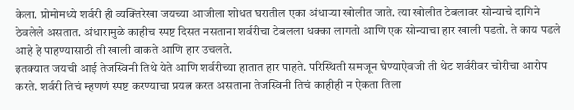केला. प्रोमोमध्ये शर्वरी ही व्यक्तिरेखा जयच्या आजीला शोधत घरातील एका अंधाऱ्या खोलीत जाते. त्या खोलीत टेबलावर सोन्याचे दागिने ठेवलेले असतात. अंधारामुळे काहीच स्पष्ट दिसत नसताना शर्वरीचा टेबलला धक्का लागतो आणि एक सोन्याचा हार खाली पडतो. ते काय पडले आहे हे पाहण्यासाठी ती खाली वाकते आणि हार उचलते.
इतक्यात जयची आई तेजस्विनी तिथे येते आणि शर्वरीच्या हातात हार पाहते. परिस्थिती समजून घेण्याऐवजी ती थेट शर्वरीवर चोरीचा आरोप करते. शर्वरी तिचं म्हणणं स्पष्ट करण्याचा प्रयत्न करत असताना तेजस्विनी तिचं काहीही न ऐकता तिला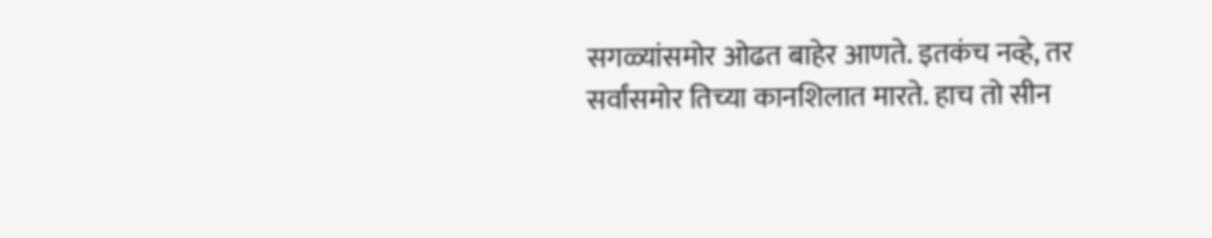सगळ्यांसमोर ओढत बाहेर आणते. इतकंच नव्हे, तर सर्वांसमोर तिच्या कानशिलात मारते. हाच तो सीन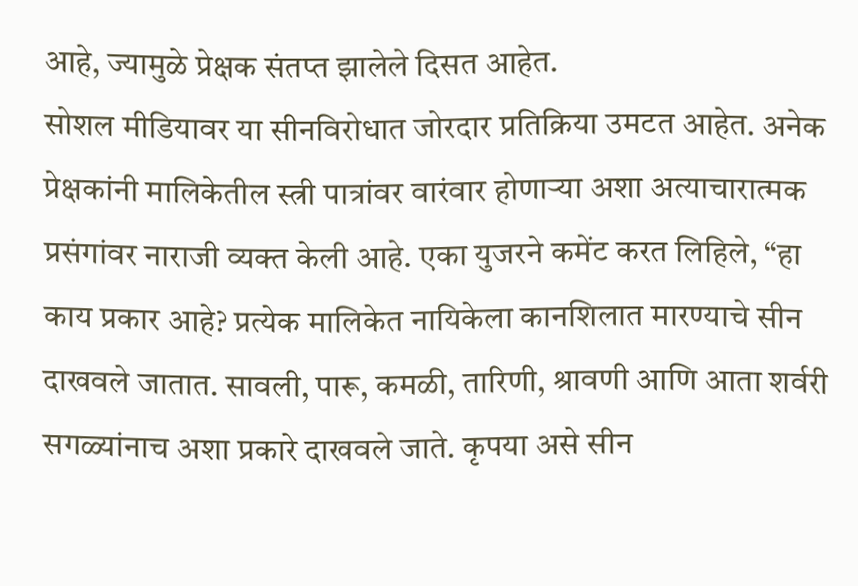आहे, ज्यामुळे प्रेक्षक संतप्त झालेले दिसत आहेत.
सोशल मीडियावर या सीनविरोधात जोरदार प्रतिक्रिया उमटत आहेत. अनेक प्रेक्षकांनी मालिकेतील स्त्री पात्रांवर वारंवार होणाऱ्या अशा अत्याचारात्मक प्रसंगांवर नाराजी व्यक्त केली आहे. एका युजरने कमेंट करत लिहिले, “हा काय प्रकार आहे? प्रत्येक मालिकेत नायिकेला कानशिलात मारण्याचे सीन दाखवले जातात. सावली, पारू, कमळी, तारिणी, श्रावणी आणि आता शर्वरी सगळ्यांनाच अशा प्रकारे दाखवले जाते. कृपया असे सीन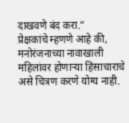दाखवणे बंद करा.”
प्रेक्षकांचे म्हणणे आहे की, मनोरंजनाच्या नावाखाली महिलांवर होणाऱ्या हिंसाचाराचे असे चित्रण करणे योग्य नाही.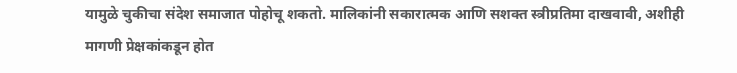यामुळे चुकीचा संदेश समाजात पोहोचू शकतो. मालिकांनी सकारात्मक आणि सशक्त स्त्रीप्रतिमा दाखवावी, अशीही मागणी प्रेक्षकांकडून होत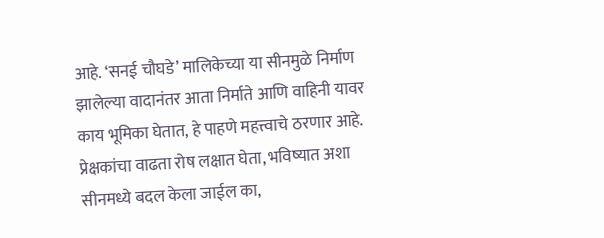आहे. ‘सनई चौघडे’ मालिकेच्या या सीनमुळे निर्माण झालेल्या वादानंतर आता निर्माते आणि वाहिनी यावर काय भूमिका घेतात, हे पाहणे महत्त्वाचे ठरणार आहे. प्रेक्षकांचा वाढता रोष लक्षात घेता, भविष्यात अशा सीनमध्ये बदल केला जाईल का,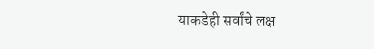याकडेही सर्वांचे लक्ष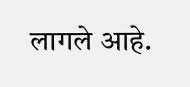लागले आहे.